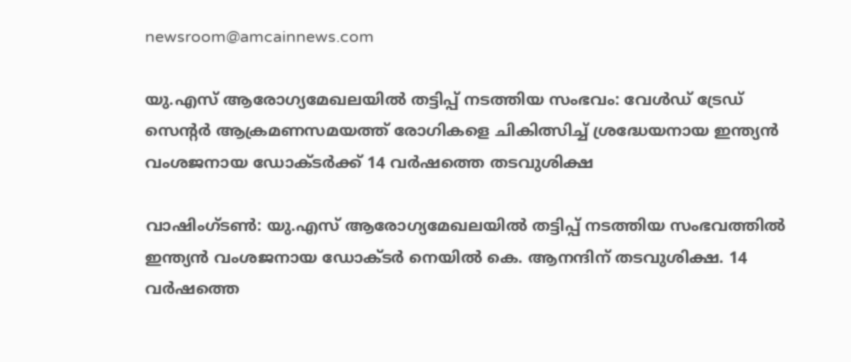newsroom@amcainnews.com

യു.എസ് ആരോഗ്യമേഖലയിൽ തട്ടിപ്പ് നടത്തിയ സംഭവം: വേൾഡ് ട്രേഡ് സെന്റർ ആക്രമണസമയത്ത് രോഗികളെ ചികിത്സിച്ച് ശ്രദ്ധേയനായ ഇന്ത്യൻ വംശജനായ ഡോക്ടർക്ക് 14 വർഷത്തെ തടവുശിക്ഷ

വാഷിംഗ്ടൺ: യു.എസ് ആരോഗ്യമേഖലയിൽ തട്ടിപ്പ് നടത്തിയ സംഭവത്തിൽ ഇന്ത്യൻ വംശജനായ ഡോക്ടർ നെയിൽ കെ. ആനന്ദിന് തടവുശിക്ഷ. 14 വർഷത്തെ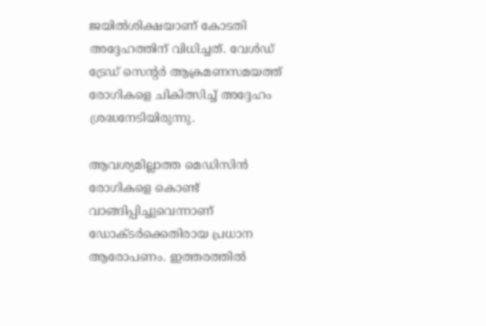ജയിൽശിക്ഷയാണ് കോടതി അദ്ദേഹത്തിന് വിധിച്ചത്. വേൾഡ് ട്രേഡ് സെന്റർ ആക്രമണസമയത്ത് രോഗികളെ ചികിത്സിച്ച് അദ്ദേഹം ശ്രദ്ധനേടിയിരുന്നു.

ആവശ്യമില്ലാത്ത മെഡിസിൻ രോഗികളെ കൊണ്ട് വാങ്ങിപ്പിച്ചുവെന്നാണ് ഡോക്ടർക്കെതിരായ പ്രധാന ആരോപണം. ഇത്തരത്തിൽ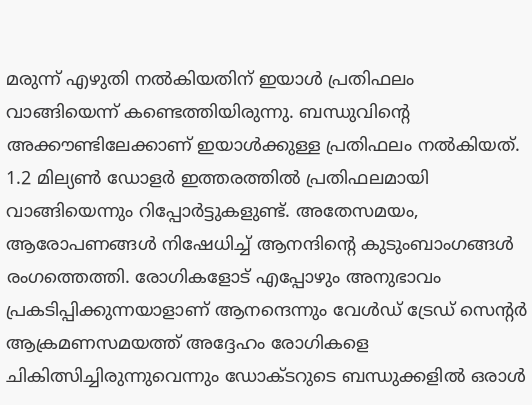മരുന്ന് എഴുതി നൽകിയതിന് ഇയാൾ പ്രതിഫലം വാങ്ങിയെന്ന് കണ്ടെത്തിയിരുന്നു. ബന്ധുവിന്റെ അക്കൗണ്ടിലേക്കാണ് ഇയാൾക്കുള്ള പ്രതിഫലം നൽകിയത്. 1.2 മില്യൺ ഡോളർ ഇത്തരത്തിൽ പ്രതിഫലമായി വാങ്ങിയെന്നും റിപ്പോർട്ടുകളുണ്ട്. അതേസമയം, ആരോപണങ്ങൾ നിഷേധിച്ച് ആനന്ദിന്റെ കുടുംബാംഗങ്ങൾ രംഗത്തെത്തി. രോഗികളോട് എപ്പോഴും അനുഭാവം പ്രകടിപ്പിക്കുന്നയാളാണ് ആനന്ദെന്നും വേൾഡ് ട്രേഡ് സെന്റർ ആക്രമണസമയത്ത് അദ്ദേഹം രോഗികളെ ചികിത്സിച്ചിരുന്നുവെന്നും ഡോക്ടറുടെ ബന്ധുക്കളിൽ ഒരാൾ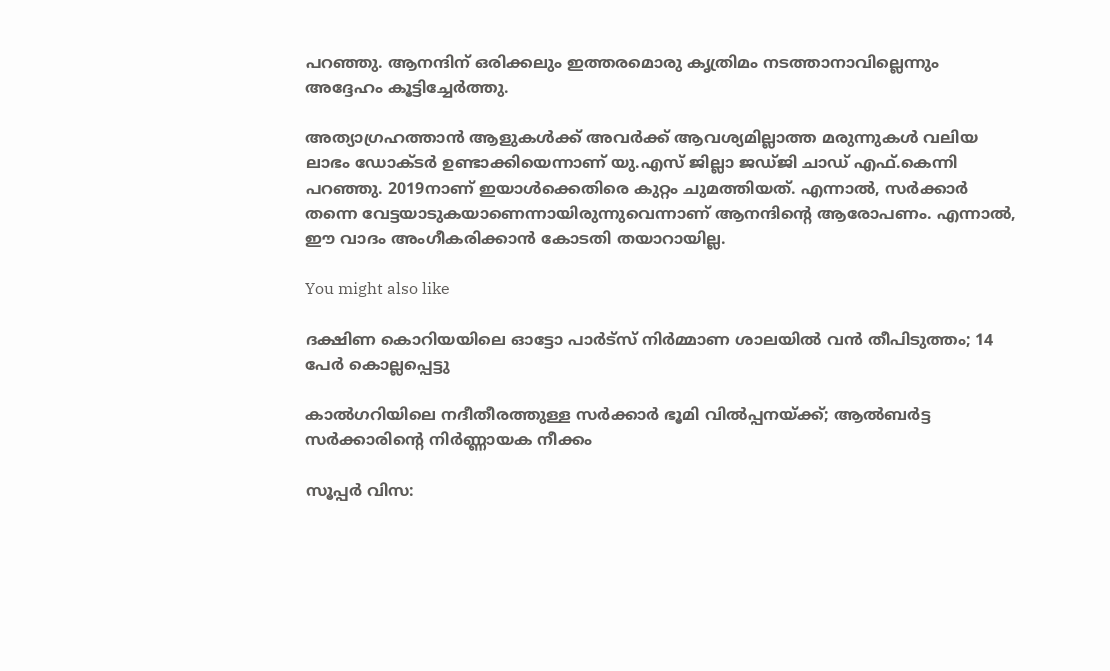പറഞ്ഞു. ആനന്ദിന് ഒരിക്കലും ഇത്തരമൊരു കൃത്രിമം നടത്താനാവില്ലെന്നും അദ്ദേഹം കൂട്ടിച്ചേർത്തു.

അത്യാഗ്രഹത്താൻ ആളുകൾക്ക് അവർക്ക് ആവശ്യമില്ലാത്ത മരുന്നുകൾ വലിയ ലാഭം ഡോക്ടർ ഉണ്ടാക്കിയെന്നാണ് യു.എസ് ജില്ലാ ജഡ്ജി ചാഡ് എഫ്.കെന്നി പറഞ്ഞു. 2019നാണ് ഇയാൾക്കെതിരെ കുറ്റം ചുമത്തിയത്. എന്നാൽ, സർക്കാർ തന്നെ വേട്ടയാടുകയാണെന്നായിരുന്നുവെന്നാണ് ആനന്ദിന്റെ ആരോപണം. എന്നാൽ, ഈ വാദം അംഗീകരിക്കാൻ കോടതി തയാറായില്ല.

You might also like

ദക്ഷിണ കൊറിയയിലെ ഓട്ടോ പാർട്‌സ് നിർമ്മാണ ശാലയിൽ വൻ തീപിടുത്തം; 14 പേർ കൊല്ലപ്പെട്ടു

കാൽഗറിയിലെ നദീതീരത്തുള്ള സർക്കാർ ഭൂമി വിൽപ്പനയ്ക്ക്; ആൽബർട്ട സർക്കാരിന്റെ നിർണ്ണായക നീക്കം

സൂപ്പര്‍ വിസ: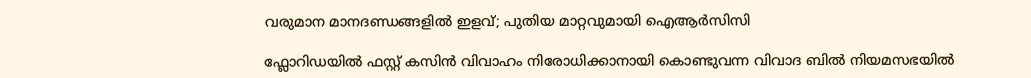വരുമാന മാനദണ്ഡങ്ങളിൽ ഇളവ്; പുതിയ മാറ്റവുമായി ഐആർസിസി

ഫ്ലോറിഡയിൽ ഫസ്റ്റ് കസിൻ വിവാഹം നിരോധിക്കാനായി കൊണ്ടുവന്ന വിവാദ ബിൽ നിയമസഭയിൽ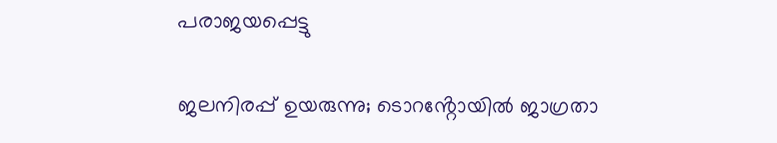പരാജയപ്പെട്ടു

ജലനിരപ്പ് ഉയരുന്നു; ടൊറൻ്റോയിൽ ജാഗ്രതാ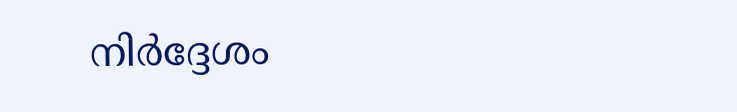നിർദ്ദേശം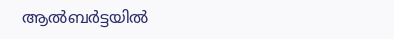ആൽബർട്ടയിൽ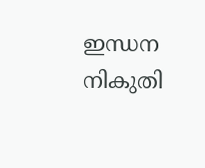ഇന്ധന നികുതി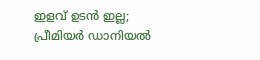ഇളവ് ഉടൻ ഇല്ല; പ്രീമിയർ ഡാനിയൽ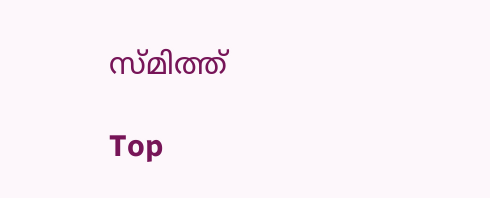സ്മിത്ത്

Top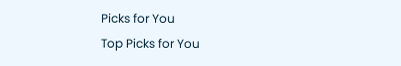Picks for You
Top Picks for You